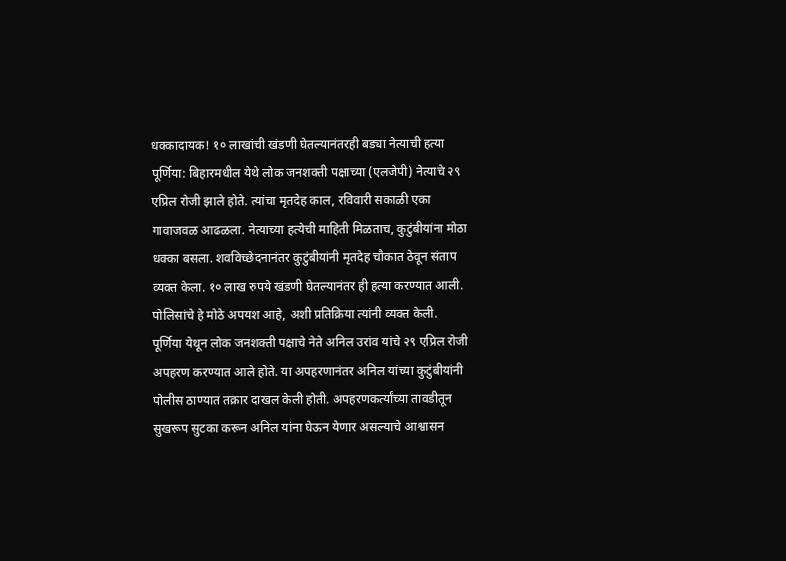धक्कादायक! १० लाखांची खंडणी घेतल्यानंतरही बड्या नेत्याची हत्या
पूर्णिया: बिहारमधील येथे लोक जनशक्ती पक्षाच्या (एलजेपी) नेत्याचे २९ एप्रिल रोजी झाले होते. त्यांचा मृतदेह काल, रविवारी सकाळी एका गावाजवळ आढळला. नेत्याच्या हत्येची माहिती मिळताच, कुटुंबीयांना मोठा धक्का बसला. शवविच्छेदनानंतर कुटुंबीयांनी मृतदेह चौकात ठेवून संताप व्यक्त केला. १० लाख रुपये खंडणी घेतल्यानंतर ही हत्या करण्यात आली. पोलिसांचे हे मोठे अपयश आहे, अशी प्रतिक्रिया त्यांनी व्यक्त केली. पूर्णिया येथून लोक जनशक्ती पक्षाचे नेते अनिल उरांव यांचे २९ एप्रिल रोजी अपहरण करण्यात आले होते. या अपहरणानंतर अनिल यांच्या कुटुंबीयांनी पोलीस ठाण्यात तक्रार दाखल केली होती. अपहरणकर्त्यांच्या तावडीतून सुखरूप सुटका करून अनिल यांना घेऊन येणार असल्याचे आश्वासन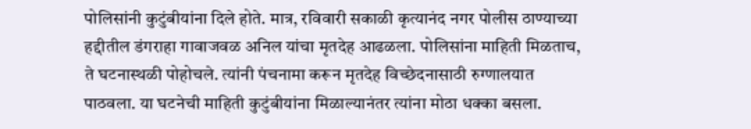पोलिसांनी कुटुंबीयांना दिले होते. मात्र, रविवारी सकाळी कृत्यानंद नगर पोलीस ठाण्याच्या हद्दीतील डंगराहा गावाजवळ अनिल यांचा मृतदेह आढळला. पोलिसांना माहिती मिळताच, ते घटनास्थळी पोहोचले. त्यांनी पंचनामा करून मृतदेह विच्छेदनासाठी रुग्णालयात पाठवला. या घटनेची माहिती कुटुंबीयांना मिळाल्यानंतर त्यांना मोठा धक्का बसला.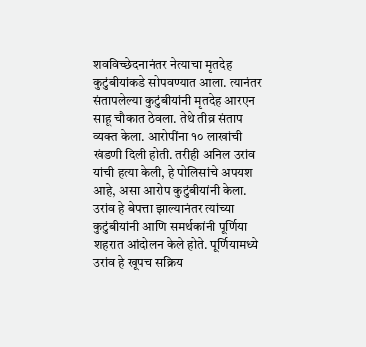शवविच्छेदनानंतर नेत्याचा मृतदेह कुटुंबीयांकडे सोपवण्यात आला. त्यानंतर संतापलेल्या कुटुंबीयांनी मृतदेह आरएन साहू चौकात ठेवला. तेथे तीव्र संताप व्यक्त केला. आरोपींना १० लाखांची खंडणी दिली होती. तरीही अनिल उरांव यांची हत्या केली, हे पोलिसांचे अपयश आहे, असा आरोप कुटुंबीयांनी केला. उरांव हे बेपत्ता झाल्यानंतर त्यांच्या कुटुंबीयांनी आणि समर्थकांनी पूर्णिया शहरात आंदोलन केले होते. पूर्णियामध्ये उरांव हे खूपच सक्रिय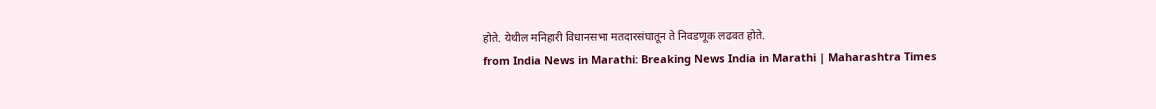होते. येथील मनिहारी विधानसभा मतदारसंघातून ते निवडणूक लढवत होते.
from India News in Marathi: Breaking News India in Marathi | Maharashtra Times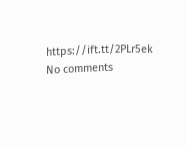https://ift.tt/2PLr5ek
No comments